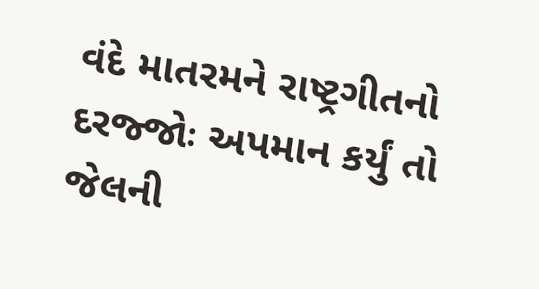વંદે માતરમને રાષ્ટ્રગીતનો દરજ્જોઃ અપમાન કર્યું તો જેલની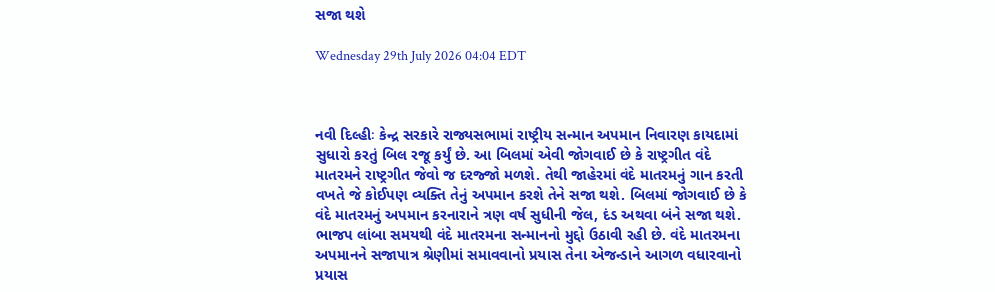સજા થશે

Wednesday 29th July 2026 04:04 EDT



નવી દિલ્હીઃ કેન્દ્ર સરકારે રાજ્યસભામાં રાષ્ટ્રીય સન્માન અપમાન નિવારણ કાયદામાં સુધારો કરતું બિલ રજૂ કર્યું છે. આ બિલમાં એવી જોગવાઈ છે કે રાષ્ટ્રગીત વંદે માતરમને રાષ્ટ્રગીત જેવો જ દરજ્જો મળશે. તેથી જાહેરમાં વંદે માતરમનું ગાન કરતી વખતે જે કોઈપણ વ્યક્તિ તેનું અપમાન કરશે તેને સજા થશે. બિલમાં જોગવાઈ છે કે વંદે માતરમનું અપમાન કરનારાને ત્રણ વર્ષ સુધીની જેલ, દંડ અથવા બંને સજા થશે. ભાજપ લાંબા સમયથી વંદે માતરમના સન્માનનો મુદ્દો ઉઠાવી રહી છે. વંદે માતરમના અપમાનને સજાપાત્ર શ્રેણીમાં સમાવવાનો પ્રયાસ તેના એજન્ડાને આગળ વધારવાનો પ્રયાસ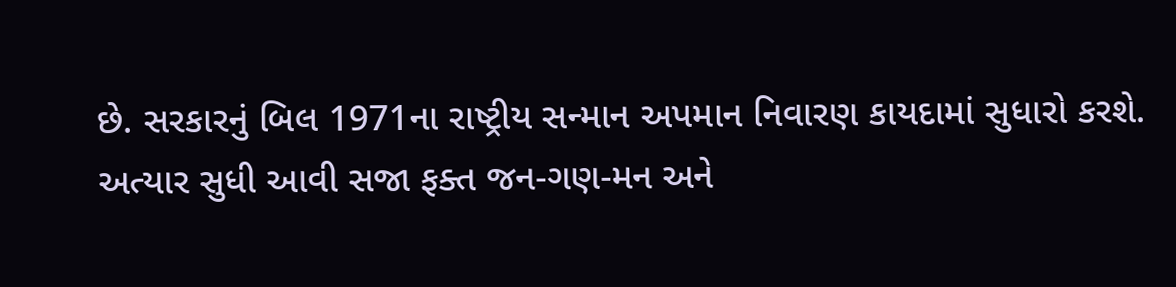છે. સરકારનું બિલ 1971ના રાષ્ટ્રીય સન્માન અપમાન નિવારણ કાયદામાં સુધારો કરશે. અત્યાર સુધી આવી સજા ફક્ત જન-ગણ-મન અને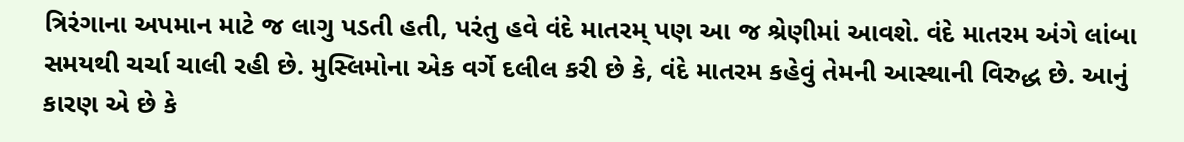ત્રિરંગાના અપમાન માટે જ લાગુ પડતી હતી, પરંતુ હવે વંદે માતરમ્ પણ આ જ શ્રેણીમાં આવશે. વંદે માતરમ અંગે લાંબા સમયથી ચર્ચા ચાલી રહી છે. મુસ્લિમોના એક વર્ગે દલીલ કરી છે કે, વંદે માતરમ કહેવું તેમની આસ્થાની વિરુદ્ધ છે. આનું કારણ એ છે કે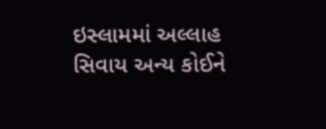ઇસ્લામમાં અલ્લાહ સિવાય અન્ય કોઈને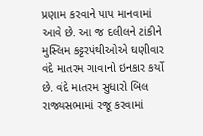પ્રણામ કરવાને પાપ માનવામાં આવે છે. આ જ દલીલને ટાંકીને મુસ્લિમ કટ્ટરપંથીઓએ ઘણીવાર વંદે માતરમ ગાવાનો ઇનકાર કર્યો છે. વંદે માતરમ સુધારો બિલ રાજ્યસભામાં રજૂ કરવામાં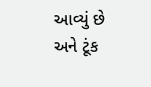આવ્યું છે અને ટૂંક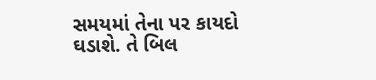સમયમાં તેના પર કાયદો ઘડાશે. તે બિલ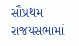સૌપ્રથમ રાજયસભામાં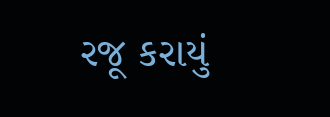રજૂ કરાયું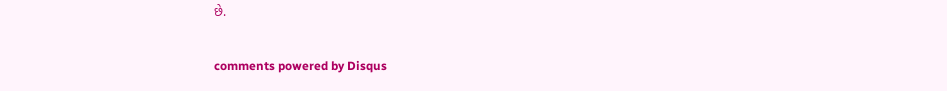છે.


comments powered by Disqus